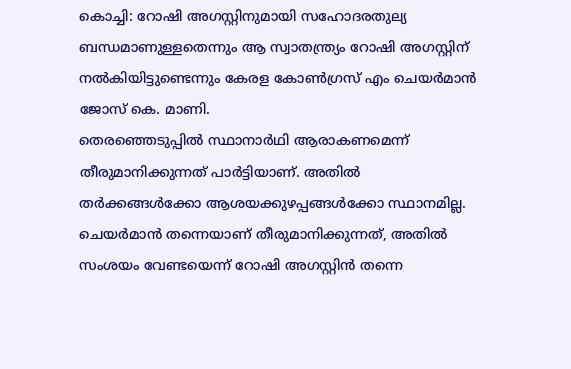കൊച്ചി: റോഷി അഗസ്റ്റിനുമായി സഹോദരതുല്യ ബന്ധമാണുള്ളതെന്നും ആ സ്വാതന്ത്ര്യം റോഷി അഗസ്റ്റിന് നൽകിയിട്ടുണ്ടെന്നും കേരള കോൺഗ്രസ് എം ചെയർമാൻ ജോസ് കെ. മാണി.
തെരഞ്ഞെടുപ്പിൽ സ്ഥാനാർഥി ആരാകണമെന്ന് തീരുമാനിക്കുന്നത് പാർട്ടിയാണ്. അതിൽ തർക്കങ്ങൾക്കോ ആശയക്കുഴപ്പങ്ങൾക്കോ സ്ഥാനമില്ല. ചെയർമാൻ തന്നെയാണ് തീരുമാനിക്കുന്നത്, അതിൽ സംശയം വേണ്ടയെന്ന് റോഷി അഗസ്റ്റിൻ തന്നെ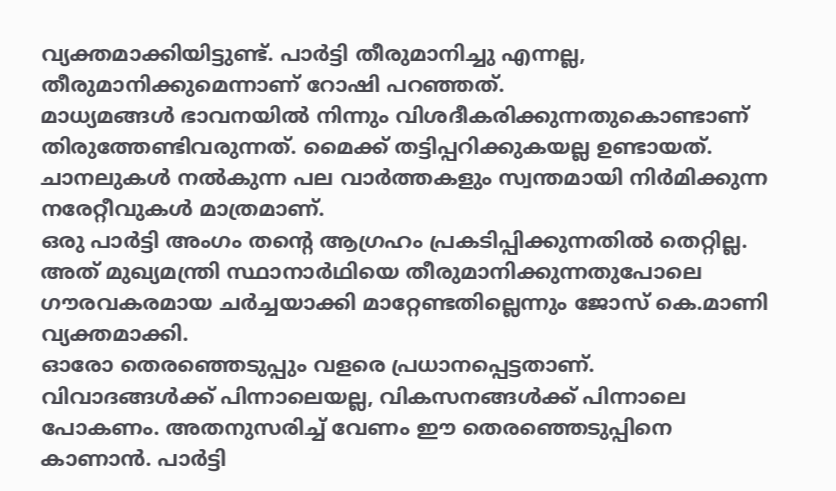വ്യക്തമാക്കിയിട്ടുണ്ട്. പാർട്ടി തീരുമാനിച്ചു എന്നല്ല, തീരുമാനിക്കുമെന്നാണ് റോഷി പറഞ്ഞത്.
മാധ്യമങ്ങൾ ഭാവനയിൽ നിന്നും വിശദീകരിക്കുന്നതുകൊണ്ടാണ് തിരുത്തേണ്ടിവരുന്നത്. മൈക്ക് തട്ടിപ്പറിക്കുകയല്ല ഉണ്ടായത്. ചാനലുകൾ നൽകുന്ന പല വാർത്തകളും സ്വന്തമായി നിർമിക്കുന്ന നരേറ്റീവുകൾ മാത്രമാണ്.
ഒരു പാർട്ടി അംഗം തന്റെ ആഗ്രഹം പ്രകടിപ്പിക്കുന്നതിൽ തെറ്റില്ല. അത് മുഖ്യമന്ത്രി സ്ഥാനാർഥിയെ തീരുമാനിക്കുന്നതുപോലെ ഗൗരവകരമായ ചർച്ചയാക്കി മാറ്റേണ്ടതില്ലെന്നും ജോസ് കെ.മാണി വ്യക്തമാക്കി.
ഓരോ തെരഞ്ഞെടുപ്പും വളരെ പ്രധാനപ്പെട്ടതാണ്. വിവാദങ്ങൾക്ക് പിന്നാലെയല്ല, വികസനങ്ങൾക്ക് പിന്നാലെ പോകണം. അതനുസരിച്ച് വേണം ഈ തെരഞ്ഞെടുപ്പിനെ കാണാൻ. പാർട്ടി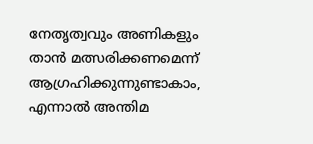നേതൃത്വവും അണികളും താൻ മത്സരിക്കണമെന്ന് ആഗ്രഹിക്കുന്നുണ്ടാകാം, എന്നാൽ അന്തിമ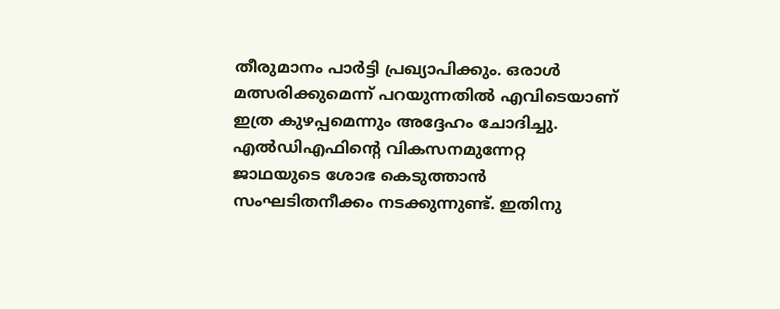തീരുമാനം പാർട്ടി പ്രഖ്യാപിക്കും. ഒരാൾ മത്സരിക്കുമെന്ന് പറയുന്നതിൽ എവിടെയാണ് ഇത്ര കുഴപ്പമെന്നും അദ്ദേഹം ചോദിച്ചു.
എൽഡിഎഫിന്റെ വികസനമുന്നേറ്റ ജാഥയുടെ ശോഭ കെടുത്താൻ സംഘടിതനീക്കം നടക്കുന്നുണ്ട്. ഇതിനു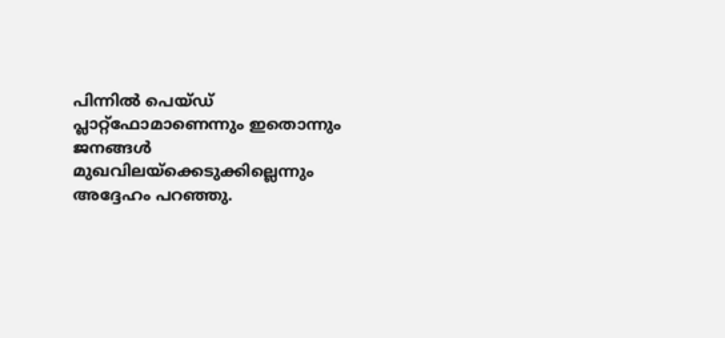പിന്നിൽ പെയ്ഡ് പ്ലാറ്റ്ഫോമാണെന്നും ഇതൊന്നും ജനങ്ങൾ മുഖവിലയ്ക്കെടുക്കില്ലെന്നും അദ്ദേഹം പറഞ്ഞു.